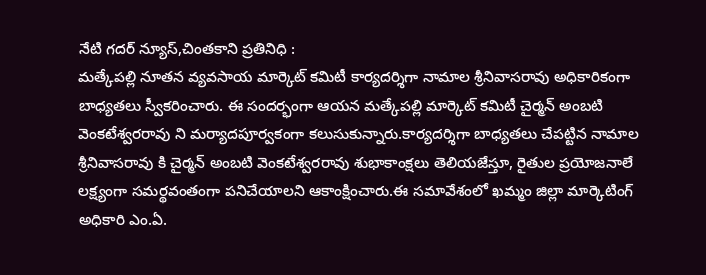నేటి గదర్ న్యూస్,చింతకాని ప్రతినిధి :
మత్కేపల్లి నూతన వ్యవసాయ మార్కెట్ కమిటీ కార్యదర్శిగా నామాల శ్రీనివాసరావు అధికారికంగా బాధ్యతలు స్వీకరించారు. ఈ సందర్భంగా ఆయన మత్కేపల్లి మార్కెట్ కమిటీ చైర్మన్ అంబటి వెంకటేశ్వరరావు ని మర్యాదపూర్వకంగా కలుసుకున్నారు.కార్యదర్శిగా బాధ్యతలు చేపట్టిన నామాల శ్రీనివాసరావు కి చైర్మన్ అంబటి వెంకటేశ్వరరావు శుభాకాంక్షలు తెలియజేస్తూ, రైతుల ప్రయోజనాలే లక్ష్యంగా సమర్థవంతంగా పనిచేయాలని ఆకాంక్షించారు.ఈ సమావేశంలో ఖమ్మం జిల్లా మార్కెటింగ్ అధికారి ఎం.ఏ.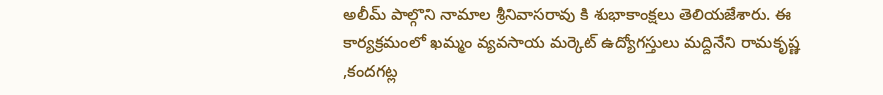అలీమ్ పాల్గొని నామాల శ్రీనివాసరావు కి శుభాకాంక్షలు తెలియజేశారు. ఈ కార్యక్రమంలో ఖమ్మం వ్యవసాయ మర్కెట్ ఉద్యోగస్తులు మద్దినేని రామకృష్ణ ,కందగట్ల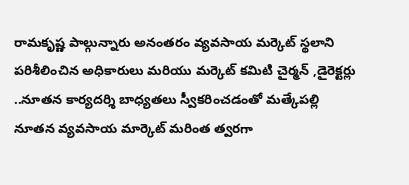రామకృష్ణ పాల్గున్నారు అనంతరం వ్యవసాయ మర్కెట్ స్థలాని పరిశీలించిన అధికారులు మరియు మర్కెట్ కమిటి చైర్మన్ ,డైరెక్టర్లు ..నూతన కార్యదర్శి బాధ్యతలు స్వీకరించడంతో మత్కేపల్లి నూతన వ్యవసాయ మార్కెట్ మరింత త్వరగా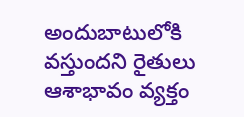అందుబాటులోకి వస్తుందని రైతులు ఆశాభావం వ్యక్తం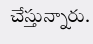చేస్తున్నారు.